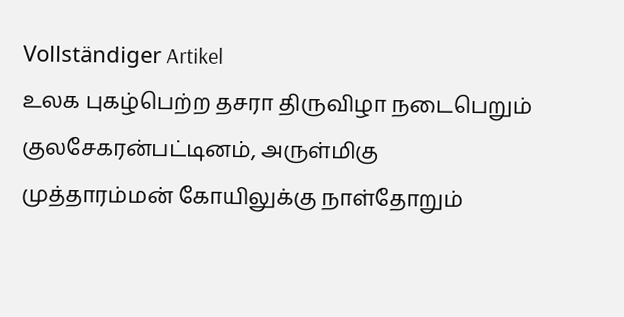Vollständiger Artikel
உலக புகழ்பெற்ற தசரா திருவிழா நடைபெறும் குலசேகரன்பட்டினம், அருள்மிகு முத்தாரம்மன் கோயிலுக்கு நாள்தோறும்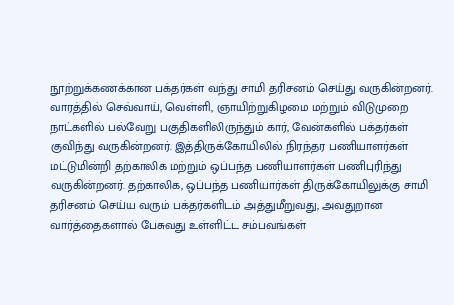நூற்றுக்கணக்கான பக்தர்கள் வந்து சாமி தரிசனம் செய்து வருகின்றனர். வாரத்தில் செவ்வாய், வெள்ளி, ஞாயிற்றுகிழமை மற்றும் விடுமுறை நாட்களில் பல்வேறு பகுதிகளிலிருந்தும் கார், வேன்களில் பக்தர்கள் குவிந்து வருகின்றனர். இத்திருக்கோயிலில் நிரந்தர பணியாளர்கள் மட்டுமின்றி தற்காலிக மற்றும் ஒப்பந்த பணியாளர்கள் பணிபுரிந்து வருகின்றனர். தற்காலிக, ஒப்பந்த பணியார்கள் திருக்கோயிலுக்கு சாமி தரிசனம் செய்ய வரும் பக்தர்களிடம் அத்துமீறுவது, அவதுறான வார்த்தைகளால் பேசுவது உள்ளிட்ட சம்பவங்கள்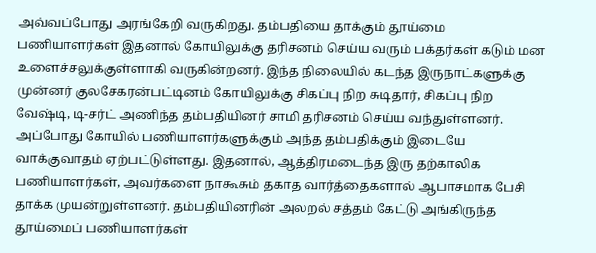அவ்வப்போது அரங்கேறி வருகிறது. தம்பதியை தாக்கும் தூய்மை பணியாளர்கள் இதனால் கோயிலுக்கு தரிசனம் செய்ய வரும் பக்தர்கள் கடும் மன உளைச்சலுக்குள்ளாகி வருகின்றனர். இந்த நிலையில் கடந்த இருநாட்களுக்கு முன்னர் குலசேகரன்பட்டினம் கோயிலுக்கு சிகப்பு நிற சுடிதார், சிகப்பு நிற வேஷ்டி, டி-சர்ட் அணிந்த தம்பதியினர் சாமி தரிசனம் செய்ய வந்துள்ளனர். அப்போது கோயில் பணியாளர்களுக்கும் அந்த தம்பதிக்கும் இடையே வாக்குவாதம் ஏற்பட்டுள்ளது. இதனால், ஆத்திரமடைந்த இரு தற்காலிக பணியாளர்கள், அவர்களை நாகூசும் தகாத வார்த்தைகளால் ஆபாசமாக பேசி தாக்க முயன்றுள்ளனர். தம்பதியினரின் அலறல் சத்தம் கேட்டு அங்கிருந்த தூய்மைப் பணியாளர்கள்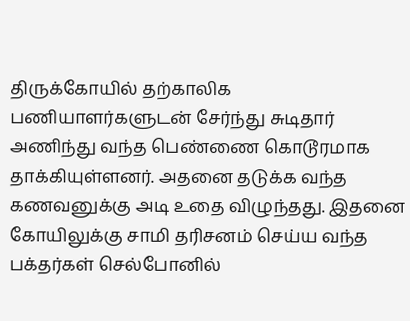திருக்கோயில் தற்காலிக பணியாளர்களுடன் சேர்ந்து சுடிதார் அணிந்து வந்த பெண்ணை கொடூரமாக தாக்கியுள்ளனர். அதனை தடுக்க வந்த கணவனுக்கு அடி உதை விழுந்தது. இதனை கோயிலுக்கு சாமி தரிசனம் செய்ய வந்த பக்தர்கள் செல்போனில்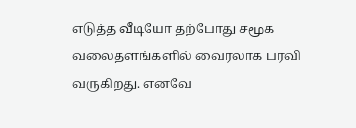எடுத்த வீடியோ தற்போது சமூக வலைதளங்களில் வைரலாக பரவி வருகிறது. எனவே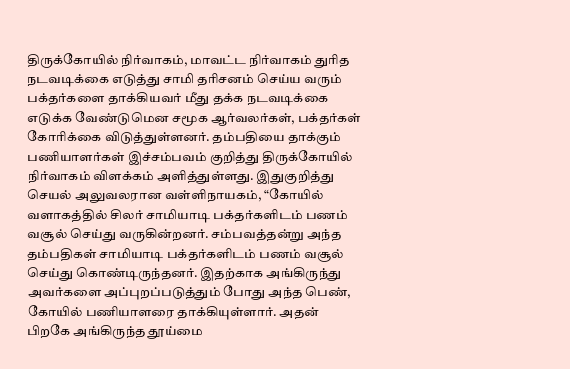திருக்கோயில் நிர்வாகம், மாவட்ட நிர்வாகம் துரித நடவடிக்கை எடுத்து சாமி தரிசனம் செய்ய வரும் பக்தர்களை தாக்கியவர் மீது தக்க நடவடிக்கை எடுக்க வேண்டுமென சமூக ஆர்வலர்கள், பக்தர்கள் கோரிக்கை விடுத்துள்ளனர். தம்பதியை தாக்கும் பணியாளர்கள் இச்சம்பவம் குறித்து திருக்கோயில் நிர்வாகம் விளக்கம் அளித்துள்ளது. இதுகுறித்து செயல் அலுவலரான வள்ளிநாயகம், “கோயில் வளாகத்தில் சிலர் சாமியாடி பக்தர்களிடம் பணம் வசூல் செய்து வருகின்றனர். சம்பவத்தன்று அந்த தம்பதிகள் சாமியாடி பக்தர்களிடம் பணம் வசூல் செய்து கொண்டிருந்தனர். இதற்காக அங்கிருந்து அவர்களை அப்புறப்படுத்தும் போது அந்த பெண், கோயில் பணியாளரை தாக்கியுள்ளார். அதன் பிறகே அங்கிருந்த தூய்மை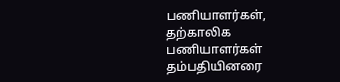பணியாளர்கள், தற்காலிக பணியாளர்கள் தம்பதியினரை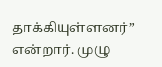தாக்கியுள்ளனர்” என்றார். முழு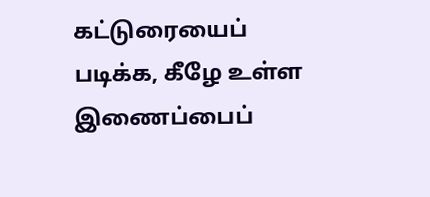கட்டுரையைப் படிக்க, கீழே உள்ள இணைப்பைப்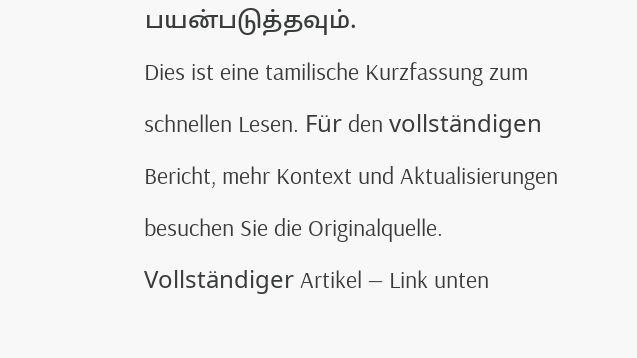பயன்படுத்தவும்.
Dies ist eine tamilische Kurzfassung zum schnellen Lesen. Für den vollständigen Bericht, mehr Kontext und Aktualisierungen besuchen Sie die Originalquelle.
Vollständiger Artikel — Link unten